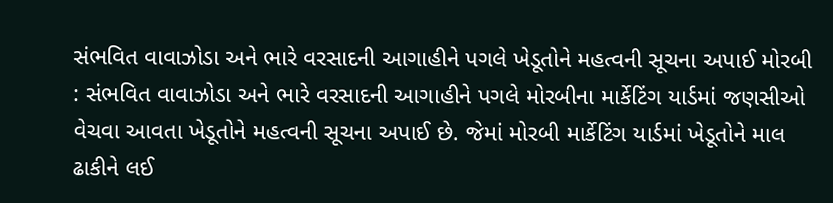સંભવિત વાવાઝોડા અને ભારે વરસાદની આગાહીને પગલે ખેડૂતોને મહત્વની સૂચના અપાઈ મોરબી : સંભવિત વાવાઝોડા અને ભારે વરસાદની આગાહીને પગલે મોરબીના માર્કેટિંગ યાર્ડમાં જણસીઓ વેચવા આવતા ખેડૂતોને મહત્વની સૂચના અપાઈ છે. જેમાં મોરબી માર્કેટિંગ યાર્ડમાં ખેડૂતોને માલ ઢાકીને લઈ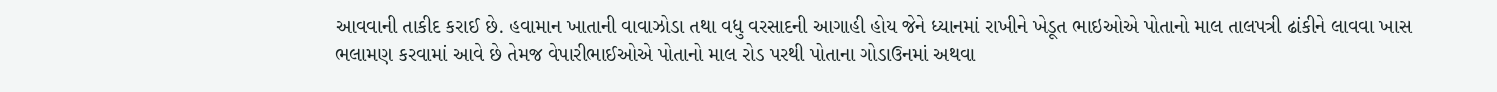આવવાની તાકીદ કરાઈ છે. હવામાન ખાતાની વાવાઝોડા તથા વધુ વરસાદની આગાહી હોય જેને ધ્યાનમાં રાખીને ખેડૂત ભાઇઓએ પોતાનો માલ તાલપત્રી ઢાંકીને લાવવા ખાસ ભલામણ કરવામાં આવે છે તેમજ વેપારીભાઈઓએ પોતાનો માલ રોડ પરથી પોતાના ગોડાઉનમાં અથવા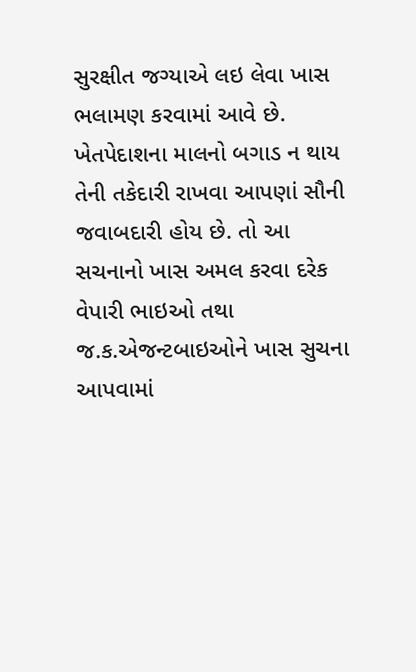સુરક્ષીત જગ્યાએ લઇ લેવા ખાસ ભલામણ કરવામાં આવે છે. ખેતપેદાશના માલનો બગાડ ન થાય તેની તકેદારી રાખવા આપણાં સૌની જવાબદારી હોય છે. તો આ સચનાનો ખાસ અમલ કરવા દરેક વેપારી ભાઇઓ તથા જ.ક.એજન્ટબાઇઓને ખાસ સુચના આપવામાં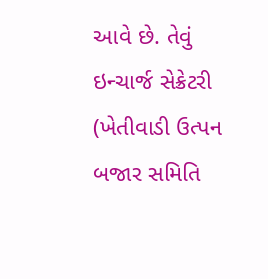આવે છે. તેવું ઇન્ચાર્જ સેક્રેટરી (ખેતીવાડી ઉત્પન બજાર સમિતિ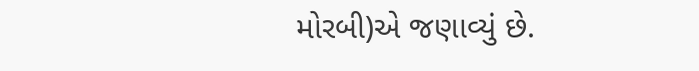મોરબી)એ જણાવ્યું છે.